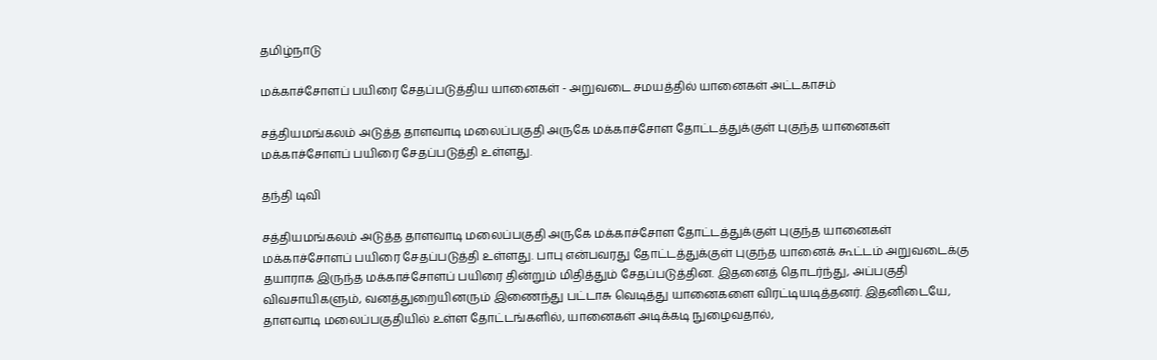தமிழ்நாடு

மக்காச்சோளப் பயிரை சேதப்படுத்திய யானைகள் - அறுவடை சமயத்தில் யானைகள் அட்டகாசம்

சத்தியமங்கலம் அடுத்த தாளவாடி மலைப்பகுதி அருகே மக்காச்சோள தோட்டத்துக்குள் புகுந்த யானைகள் மக்காச்சோளப் பயிரை சேதப்படுத்தி உள்ளது.

தந்தி டிவி

சத்தியமங்கலம் அடுத்த தாளவாடி மலைப்பகுதி அருகே மக்காச்சோள தோட்டத்துக்குள் புகுந்த யானைகள் மக்காச்சோளப் பயிரை சேதப்படுத்தி உள்ளது. பாபு என்பவரது தோட்டத்துக்குள் புகுந்த யானைக் கூட்டம் அறுவடைக்கு தயாராக இருந்த மக்காச்சோளப் பயிரை தின்றும் மிதித்தும் சேதப்படுத்தின. இதனைத் தொடர்ந்து, அப்பகுதி விவசாயிகளும், வனத்துறையினரும் இணைந்து பட்டாசு வெடித்து யானைகளை விரட்டியடித்தனர். இதனிடையே, தாளவாடி மலைப்பகுதியில் உள்ள தோட்டங்களில், யானைகள் அடிக்கடி நுழைவதால்,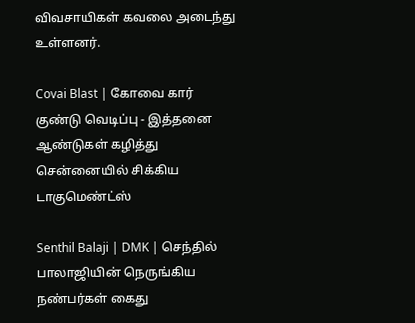விவசாயிகள் கவலை அடைந்து உள்ளனர்.

Covai Blast | கோவை கார் குண்டு வெடிப்பு - இத்தனை ஆண்டுகள் கழித்து சென்னையில் சிக்கிய டாகுமெண்ட்ஸ்

Senthil Balaji | DMK | செந்தில் பாலாஜியின் நெருங்கிய நண்பர்கள் கைது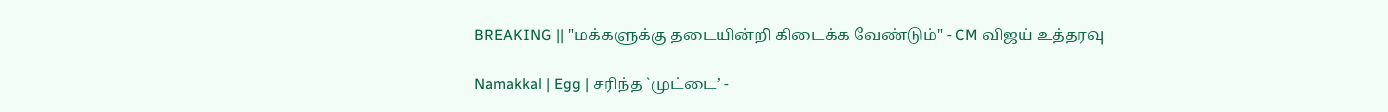BREAKING || "மக்களுக்கு தடையின்றி கிடைக்க வேண்டும்" - CM விஜய் உத்தரவு

Namakkal | Egg | சரிந்த `முட்டை’ -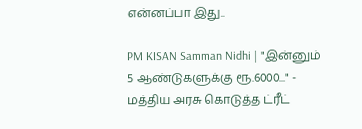என்னப்பா இது..

PM KISAN Samman Nidhi | "இன்னும் 5 ஆண்டுகளுக்கு ரூ.6000..." - மத்திய அரசு கொடுத்த ட்ரீட்